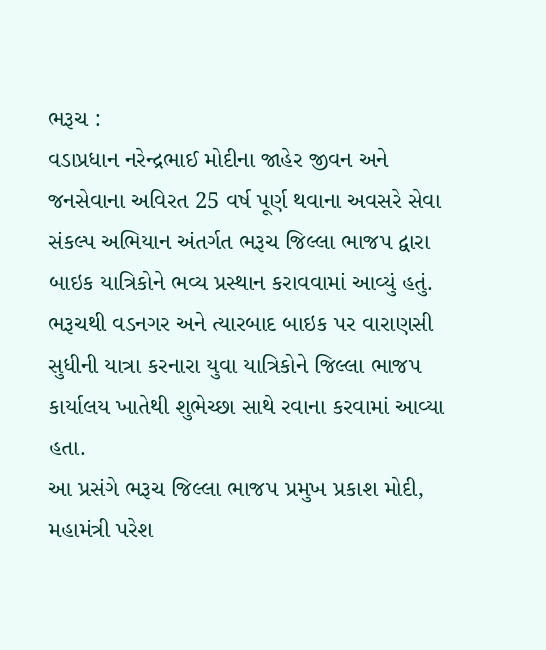ભરૂચ :
વડાપ્રધાન નરેન્દ્રભાઈ મોદીના જાહેર જીવન અને જનસેવાના અવિરત 25 વર્ષ પૂર્ણ થવાના અવસરે સેવા સંકલ્પ અભિયાન અંતર્ગત ભરૂચ જિલ્લા ભાજપ દ્વારા બાઇક યાત્રિકોને ભવ્ય પ્રસ્થાન કરાવવામાં આવ્યું હતું. ભરૂચથી વડનગર અને ત્યારબાદ બાઇક પર વારાણસી સુધીની યાત્રા કરનારા યુવા યાત્રિકોને જિલ્લા ભાજપ કાર્યાલય ખાતેથી શુભેચ્છા સાથે રવાના કરવામાં આવ્યા હતા.
આ પ્રસંગે ભરૂચ જિલ્લા ભાજપ પ્રમુખ પ્રકાશ મોદી, મહામંત્રી પરેશ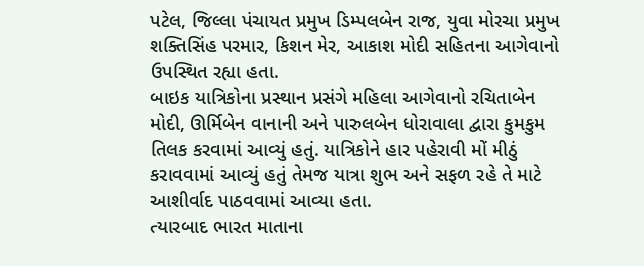પટેલ, જિલ્લા પંચાયત પ્રમુખ ડિમ્પલબેન રાજ, યુવા મોરચા પ્રમુખ શક્તિસિંહ પરમાર, કિશન મેર, આકાશ મોદી સહિતના આગેવાનો ઉપસ્થિત રહ્યા હતા.
બાઇક યાત્રિકોના પ્રસ્થાન પ્રસંગે મહિલા આગેવાનો રચિતાબેન મોદી, ઊર્મિબેન વાનાની અને પારુલબેન ધોરાવાલા દ્વારા કુમકુમ તિલક કરવામાં આવ્યું હતું. યાત્રિકોને હાર પહેરાવી મોં મીઠું કરાવવામાં આવ્યું હતું તેમજ યાત્રા શુભ અને સફળ રહે તે માટે આશીર્વાદ પાઠવવામાં આવ્યા હતા.
ત્યારબાદ ભારત માતાના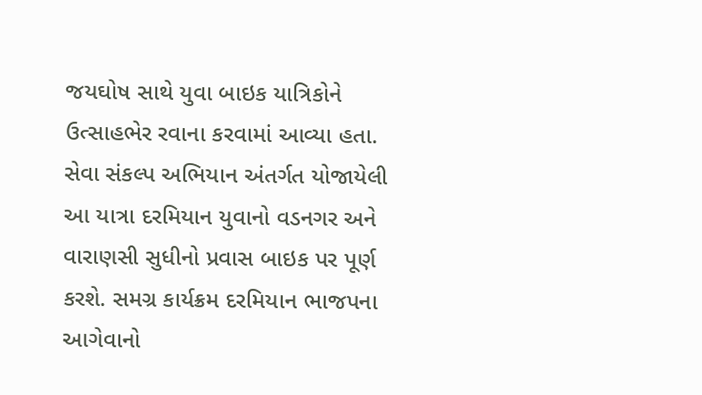જયઘોષ સાથે યુવા બાઇક યાત્રિકોને ઉત્સાહભેર રવાના કરવામાં આવ્યા હતા. સેવા સંકલ્પ અભિયાન અંતર્ગત યોજાયેલી આ યાત્રા દરમિયાન યુવાનો વડનગર અને વારાણસી સુધીનો પ્રવાસ બાઇક પર પૂર્ણ કરશે. સમગ્ર કાર્યક્રમ દરમિયાન ભાજપના આગેવાનો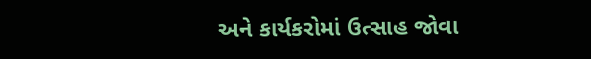અને કાર્યકરોમાં ઉત્સાહ જોવા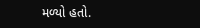મળ્યો હતો.